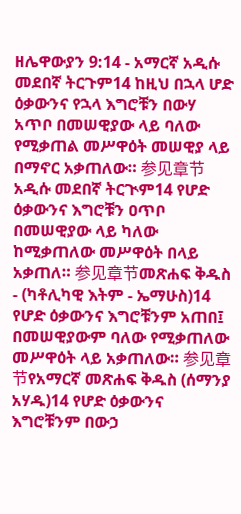ዘሌዋውያን 9:14 - አማርኛ አዲሱ መደበኛ ትርጉም14 ከዚህ በኋላ ሆድ ዕቃውንና የኋላ እግሮቹን በውሃ አጥቦ በመሠዊያው ላይ ባለው የሚቃጠል መሥዋዕት መሠዊያ ላይ በማኖር አቃጠለው። 参见章节አዲሱ መደበኛ ትርጒም14 የሆድ ዕቃውንና እግሮቹን ዐጥቦ በመሠዊያው ላይ ካለው ከሚቃጠለው መሥዋዕት በላይ አቃጠለ። 参见章节መጽሐፍ ቅዱስ - (ካቶሊካዊ እትም - ኤማሁስ)14 የሆድ ዕቃውንና እግሮቹንም አጠበ፤ በመሠዊያውም ባለው የሚቃጠለው መሥዋዕት ላይ አቃጠለው። 参见章节የአማርኛ መጽሐፍ ቅዱስ (ሰማንያ አሃዱ)14 የሆድ ዕቃውንና እግሮቹንም በውኃ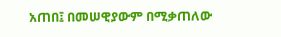አጠበ፤ በመሠዊያውም በሚቃጠለው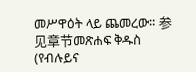መሥዋዕት ላይ ጨመረው። 参见章节መጽሐፍ ቅዱስ (የብሉይና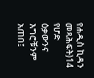የሐዲስ ኪዳን መጻሕፍት)14 የሆድ ዕቃውንና እግሮቹንም አጠበ፤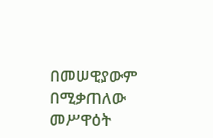በመሠዊያውም በሚቃጠለው መሥዋዕት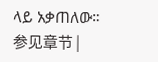ላይ አቃጠለው። 参见章节 |